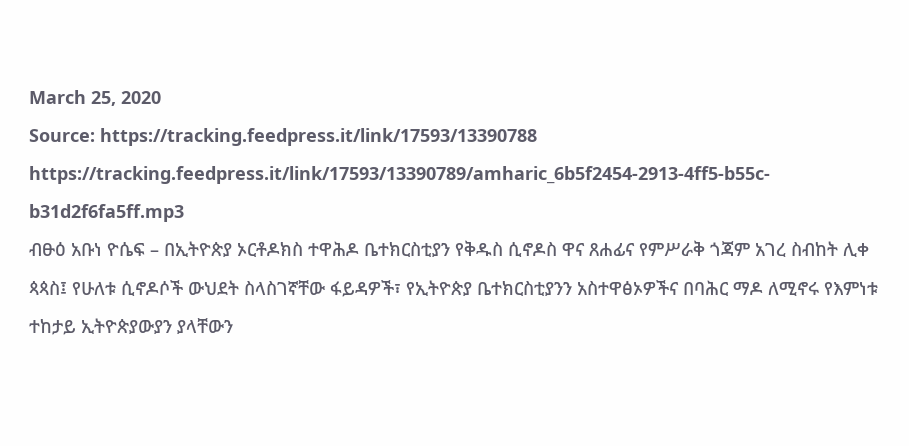March 25, 2020
Source: https://tracking.feedpress.it/link/17593/13390788
https://tracking.feedpress.it/link/17593/13390789/amharic_6b5f2454-2913-4ff5-b55c-b31d2f6fa5ff.mp3
ብፁዕ አቡነ ዮሴፍ – በኢትዮጵያ ኦርቶዶክስ ተዋሕዶ ቤተክርስቲያን የቅዱስ ሲኖዶስ ዋና ጸሐፊና የምሥራቅ ጎጃም አገረ ስብከት ሊቀ ጳጳስ፤ የሁለቱ ሲኖዶሶች ውህደት ስላስገኛቸው ፋይዳዎች፣ የኢትዮጵያ ቤተክርስቲያንን አስተዋፅኦዎችና በባሕር ማዶ ለሚኖሩ የእምነቱ ተከታይ ኢትዮጵያውያን ያላቸውን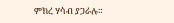ምክረ ሃሳብ ያጋራሉ።